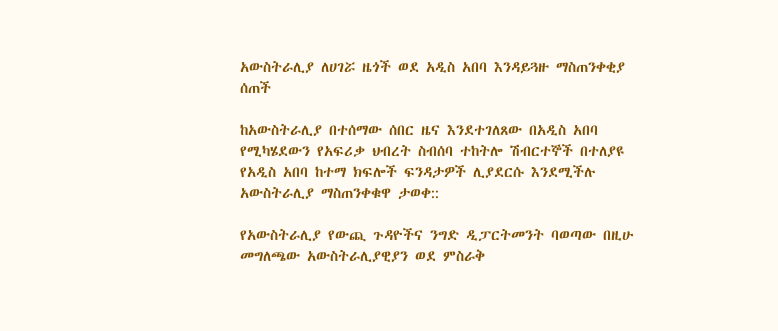አውስትራሊያ ለሀገሯ ዜጎች ወደ አዲስ አበባ እንዳይጓዙ ማስጠንቀቂያ ሰጠች

ከአውስትራሊያ በተሰማው ሰበር ዜና እንደተገለጸው በአዲስ አበባ የሚካሄደውን የአፍሪቃ ህብረት ስብሰባ ተከትሎ ሽብርተኞች በተለያዩ የአዲስ አበባ ከተማ ክፍሎች ፍንዳታዎች ሊያደርሱ እንደሚችሉ አውስትራሊያ ማስጠንቀቁዋ ታወቀ::

የአውስትራሊያ የውጪ ጉዳዮችና ንግድ ዲፓርትመንት ባወጣው በዚሁ መግለጫው አውስትራሊያዊያን ወደ ምስራቅ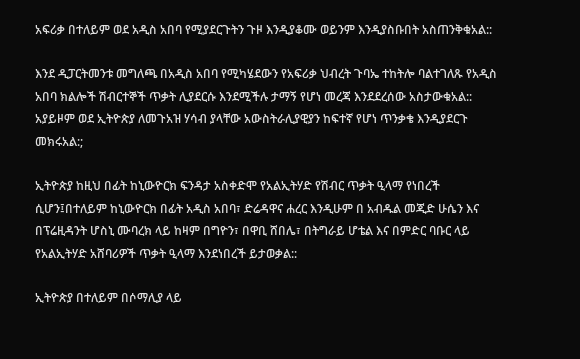አፍሪቃ በተለይም ወደ አዲስ አበባ የሚያደርጉትን ጉዞ እንዲያቆሙ ወይንም እንዲያስቡበት አስጠንቅቁአል::

እንደ ዲፓርትመንቱ መግለጫ በአዲስ አበባ የሚካሄደውን የአፍሪቃ ህብረት ጉባኤ ተከትሎ ባልተገለጹ የአዲስ አበባ ክልሎች ሽብርተኞች ጥቃት ሊያደርሱ እንደሚችሉ ታማኝ የሆነ መረጃ እንደደረሰው አስታውቁአል:: አያይዞም ወደ ኢትዮጵያ ለመጉአዝ ሃሳብ ያላቸው አውስትራሊያዊያን ከፍተኛ የሆነ ጥንቃቄ እንዲያደርጉ መክሩአል:;

ኢትዮጵያ ከዚህ በፊት ከኒውዮርክ ፍንዳታ አስቀድሞ የአልኢትሃድ የሽብር ጥቃት ዒላማ የነበረች ሲሆን፤በተለይም ከኒውዮርክ በፊት አዲስ አበባ፣ ድሬዳዋና ሐረር እንዲሁም በ አብዱል መጂድ ሁሴን እና በፕሬዚዳንት ሆስኒ ሙባረክ ላይ ከዛም በግዮን፣ በዋቢ ሸበሌ፣ በትግራይ ሆቴል እና በምድር ባቡር ላይ የአልኢትሃድ አሸባሪዎች ጥቃት ዒላማ እንደነበረች ይታወቃል::

ኢትዮጵያ በተለይም በሶማሊያ ላይ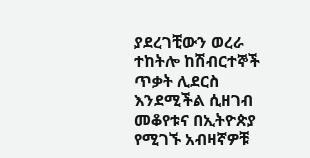ያደረገቺውን ወረራ ተከትሎ ከሽብርተኞች ጥቃት ሊደርስ እንደሚችል ሲዘገብ መቆየቱና በኢትዮጵያ የሚገኙ አብዛኛዎቹ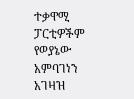ተቃዋሚ ፓርቲዎችም የወያኔው አምባገነን አገዛዝ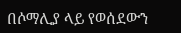በሶማሊያ ላይ የወሰደውን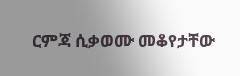ርምጃ ሲቃወሙ መቆየታቸው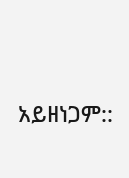አይዘነጋም::